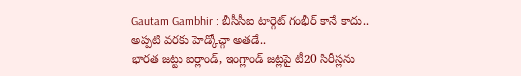Gautam Gambhir : బీసీసీఐ టార్గెట్ గంభీర్ కానే కాదు.. అప్పటి వరకు హెడ్కోచ్గా అతడే..
భారత జట్టు ఐర్లాండ్, ఇంగ్లాండ్ జట్లపై టీ20 సిరీస్లను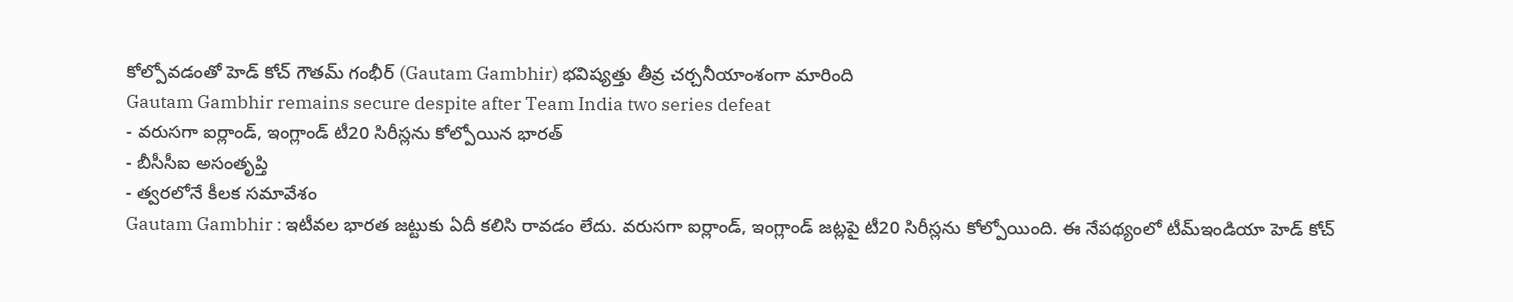కోల్పోవడంతో హెడ్ కోచ్ గౌతమ్ గంభీర్ (Gautam Gambhir) భవిష్యత్తు తీవ్ర చర్చనీయాంశంగా మారింది
Gautam Gambhir remains secure despite after Team India two series defeat
- వరుసగా ఐర్లాండ్, ఇంగ్లాండ్ టీ20 సిరీస్లను కోల్పోయిన భారత్
- బీసీసీఐ అసంతృప్తి
- త్వరలోనే కీలక సమావేశం
Gautam Gambhir : ఇటీవల భారత జట్టుకు ఏదీ కలిసి రావడం లేదు. వరుసగా ఐర్లాండ్, ఇంగ్లాండ్ జట్లపై టీ20 సిరీస్లను కోల్పోయింది. ఈ నేపథ్యంలో టీమ్ఇండియా హెడ్ కోచ్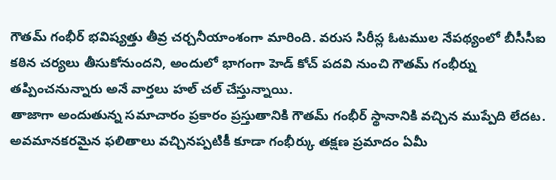గౌతమ్ గంభీర్ భవిష్యత్తు తీవ్ర చర్చనీయాంశంగా మారింది. వరుస సిరీస్ల ఓటముల నేపథ్యంలో బీసీసీఐ కఠిన చర్యలు తీసుకోనుందని, అందులో భాగంగా హెడ్ కోచ్ పదవి నుంచి గౌతమ్ గంభీర్ను తప్పించనున్నారు అనే వార్తలు హల్ చల్ చేస్తున్నాయి.
తాజాగా అందుతున్న సమాచారం ప్రకారం ప్రస్తుతానికి గౌతమ్ గంభీర్ స్థానానికి వచ్చిన ముప్పేది లేదట. అవమానకరమైన ఫలితాలు వచ్చినప్పటికీ కూడా గంభీర్కు తక్షణ ప్రమాదం ఏమీ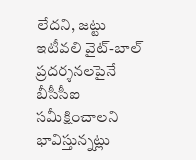లేదని, జట్టు ఇటీవలి వైట్-బాల్ ప్రదర్శనలపైనే బీసీసీఐ సమీక్షించాలని భావిస్తున్నట్లు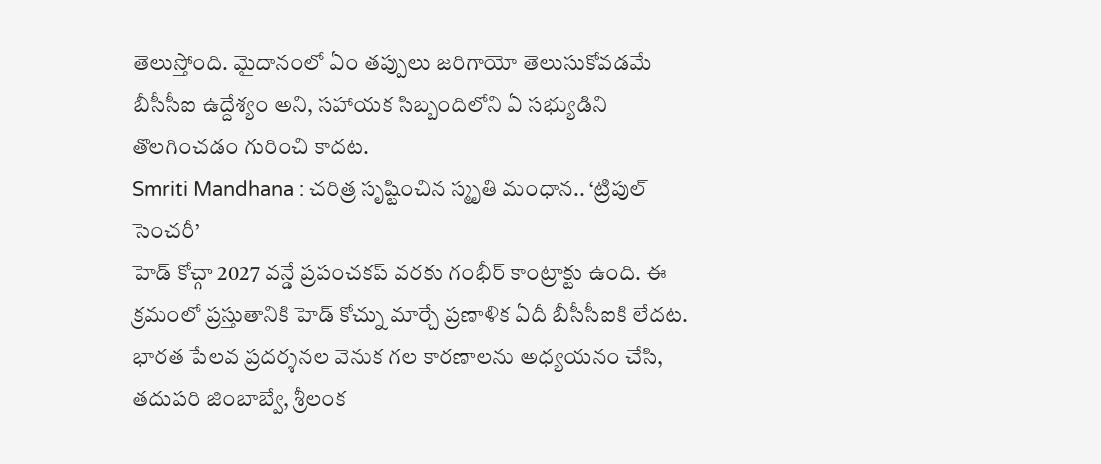తెలుస్తోంది. మైదానంలో ఏం తప్పులు జరిగాయో తెలుసుకోవడమే బీసీసీఐ ఉద్దేశ్యం అని, సహాయక సిబ్బందిలోని ఏ సభ్యుడిని తొలగించడం గురించి కాదట.
Smriti Mandhana : చరిత్ర సృష్టించిన స్మృతి మంధాన.. ‘ట్రిపుల్ సెంచరీ’
హెడ్ కోచ్గా 2027 వన్డే ప్రపంచకప్ వరకు గంభీర్ కాంట్రాక్టు ఉంది. ఈ క్రమంలో ప్రస్తుతానికి హెడ్ కోచ్ను మార్చే ప్రణాళిక ఏదీ బీసీసీఐకి లేదట. భారత పేలవ ప్రదర్శనల వెనుక గల కారణాలను అధ్యయనం చేసి, తదుపరి జింబాబ్వే, శ్రీలంక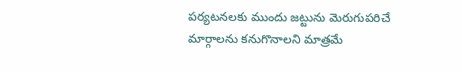పర్యటనలకు ముందు జట్టును మెరుగుపరిచే మార్గాలను కనుగొనాలని మాత్రమే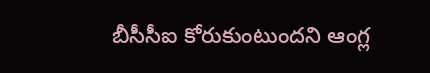బీసీసీఐ కోరుకుంటుందని ఆంగ్ల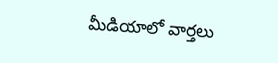మీడియాలో వార్తలు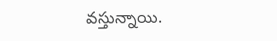వస్తున్నాయి.